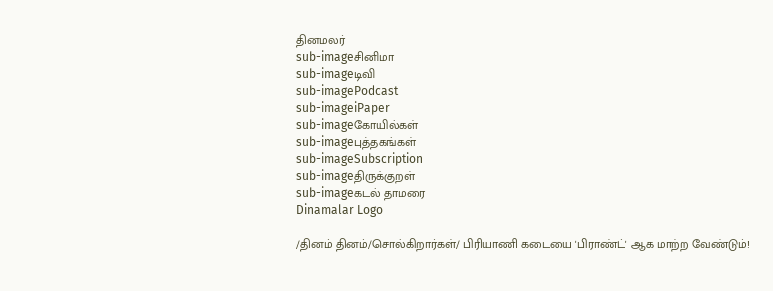தினமலர்
sub-imageசினிமா
sub-imageடிவி
sub-imagePodcast
sub-imageiPaper
sub-imageகோயில்கள்
sub-imageபுத்தகங்கள்
sub-imageSubscription
sub-imageதிருக்குறள்
sub-imageகடல் தாமரை
Dinamalar Logo

/தினம் தினம்/சொல்கிறார்கள்/ பிரியாணி கடையை 'பிராண்ட்' ஆக மாற்ற வேண்டும்!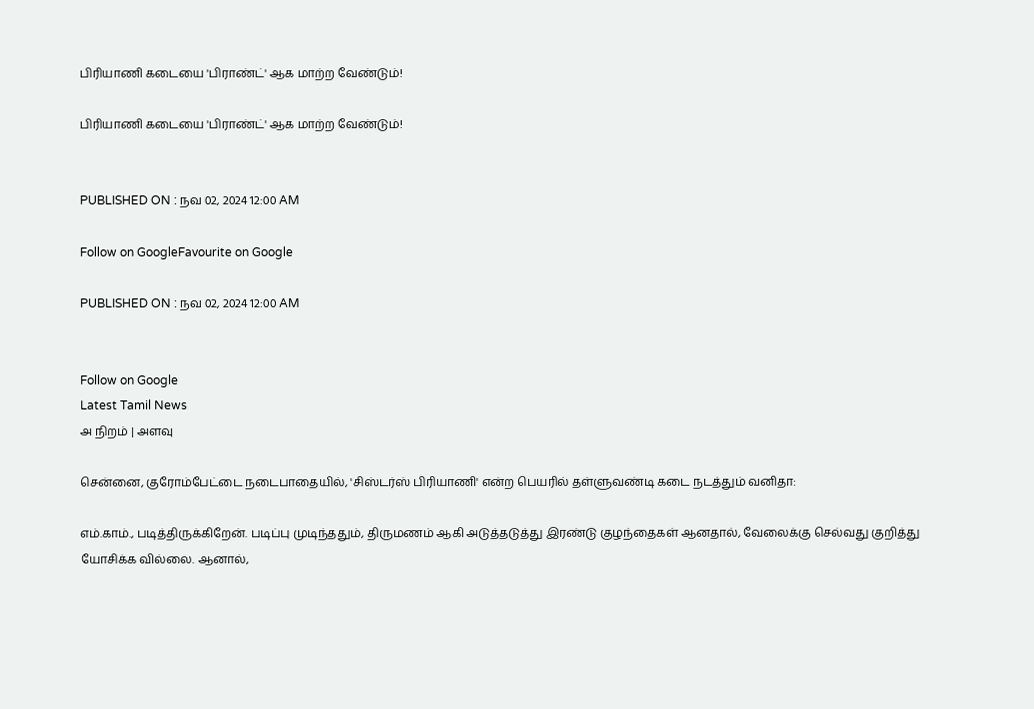பிரியாணி கடையை 'பிராண்ட்' ஆக மாற்ற வேண்டும்!

பிரியாணி கடையை 'பிராண்ட்' ஆக மாற்ற வேண்டும்!


PUBLISHED ON : நவ 02, 2024 12:00 AM

Follow on GoogleFavourite on Google

PUBLISHED ON : நவ 02, 2024 12:00 AM


Follow on Google
Latest Tamil News
அ நிறம் | அளவு

சென்னை, குரோம்பேட்டை நடைபாதையில், 'சிஸ்டர்ஸ் பிரியாணி' என்ற பெயரில் தள்ளுவண்டி கடை நடத்தும் வனிதா:

எம்.காம்., படித்திருக்கிறேன். படிப்பு முடிந்ததும், திருமணம் ஆகி அடுத்தடுத்து இரண்டு குழந்தைகள் ஆனதால், வேலைக்கு செல்வது குறித்து யோசிக்க வில்லை. ஆனால்,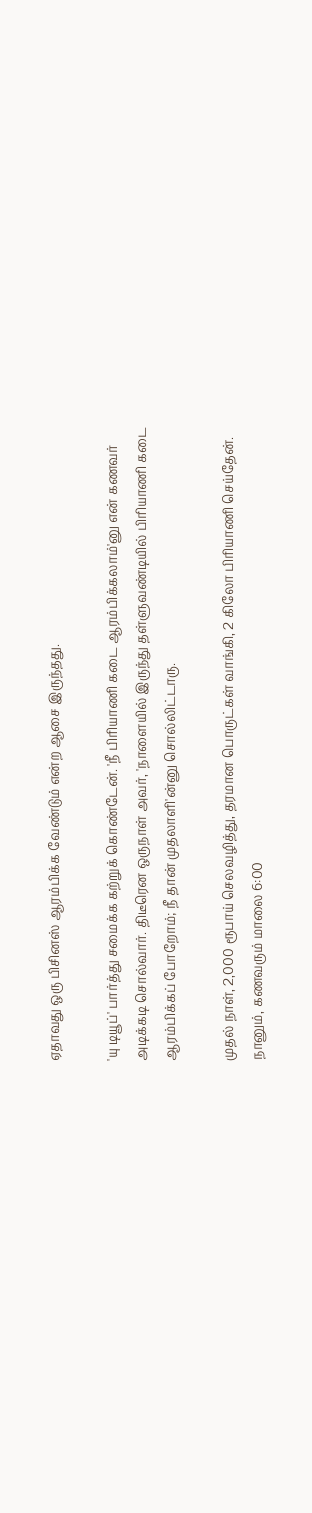ஏதாவது ஒரு பிசினஸ் ஆரம்பிக்க வேண்டும் என்ற ஆசை இருந்தது.

'யு டியூப்' பார்த்து சமைக்க கற்றுக் கொண்டேன். 'நீ பிரியாணி கடை ஆரம்பிக்கலாம்'னு என் கணவர் அடிக்கடி சொல்வார். திடீரென ஒருநாள் அவர், 'நாளையில் இருந்து தள்ளுவண்டியில் பிரியாணி கடை ஆரம்பிக்கப் போறோம்; நீ தான் முதலாளி'ன்னு சொல்லிட்டாரு.

முதல் நாள், 2,000 ரூபாய் செலவழித்து, தரமான பொருட்கள் வாங்கி, 2 கிலோ பிரியாணி செய்தேன். நானும், கணவரும் மாலை 6:00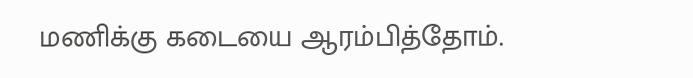மணிக்கு கடையை ஆரம்பித்தோம்.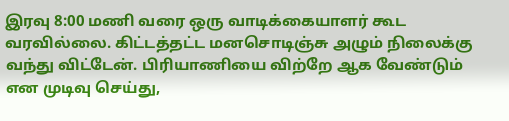இரவு 8:00 மணி வரை ஒரு வாடிக்கையாளர் கூட வரவில்லை. கிட்டத்தட்ட மனசொடிஞ்சு அழும் நிலைக்கு வந்து விட்டேன். பிரியாணியை விற்றே ஆக வேண்டும் என முடிவு செய்து,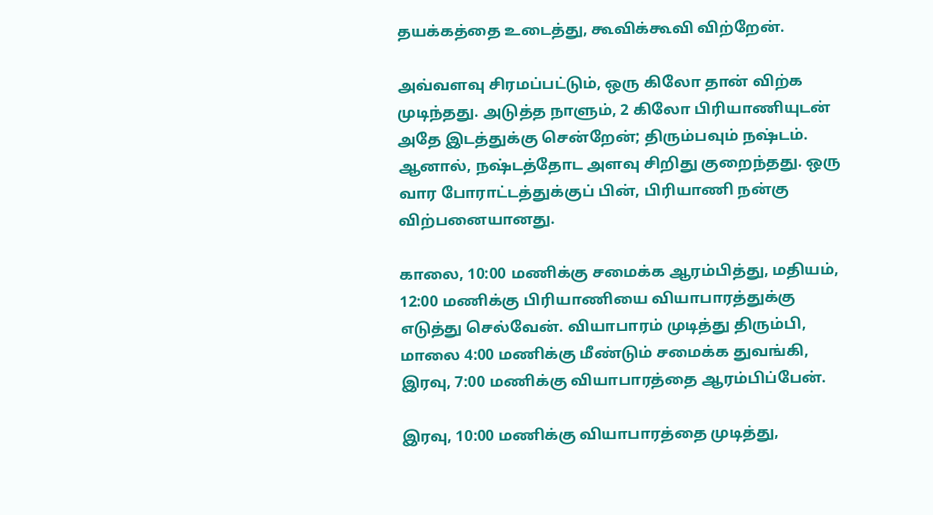தயக்கத்தை உடைத்து, கூவிக்கூவி விற்றேன்.

அவ்வளவு சிரமப்பட்டும், ஒரு கிலோ தான் விற்க முடிந்தது. அடுத்த நாளும், 2 கிலோ பிரியாணியுடன் அதே இடத்துக்கு சென்றேன்; திரும்பவும் நஷ்டம். ஆனால், நஷ்டத்தோட அளவு சிறிது குறைந்தது. ஒரு வார போராட்டத்துக்குப் பின், பிரியாணி நன்கு விற்பனையானது.

காலை, 10:00 மணிக்கு சமைக்க ஆரம்பித்து, மதியம், 12:00 மணிக்கு பிரியாணியை வியாபாரத்துக்கு எடுத்து செல்வேன். வியாபாரம் முடித்து திரும்பி, மாலை 4:00 மணிக்கு மீண்டும் சமைக்க துவங்கி, இரவு, 7:00 மணிக்கு வியாபாரத்தை ஆரம்பிப்பேன்.

இரவு, 10:00 மணிக்கு வியாபாரத்தை முடித்து,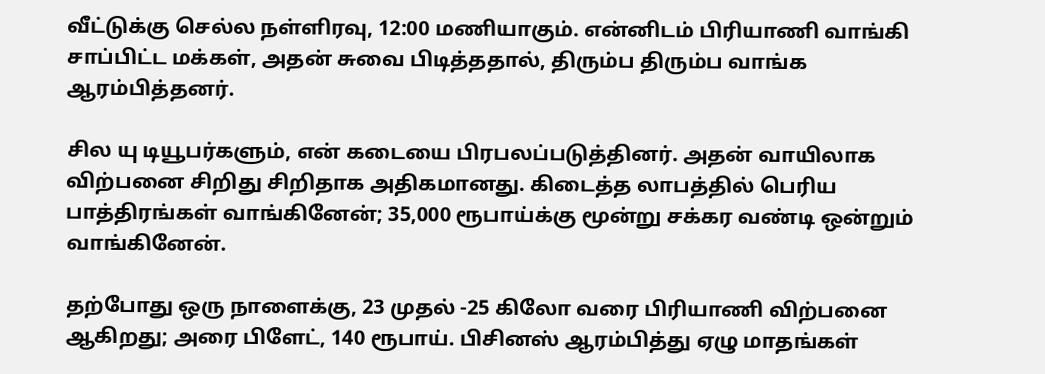வீட்டுக்கு செல்ல நள்ளிரவு, 12:00 மணியாகும். என்னிடம் பிரியாணி வாங்கி சாப்பிட்ட மக்கள், அதன் சுவை பிடித்ததால், திரும்ப திரும்ப வாங்க ஆரம்பித்தனர்.

சில யு டியூபர்களும், என் கடையை பிரபலப்படுத்தினர். அதன் வாயிலாக விற்பனை சிறிது சிறிதாக அதிகமானது. கிடைத்த லாபத்தில் பெரிய பாத்திரங்கள் வாங்கினேன்; 35,000 ரூபாய்க்கு மூன்று சக்கர வண்டி ஒன்றும் வாங்கினேன்.

தற்போது ஒரு நாளைக்கு, 23 முதல் -25 கிலோ வரை பிரியாணி விற்பனை ஆகிறது; அரை பிளேட், 140 ரூபாய். பிசினஸ் ஆரம்பித்து ஏழு மாதங்கள்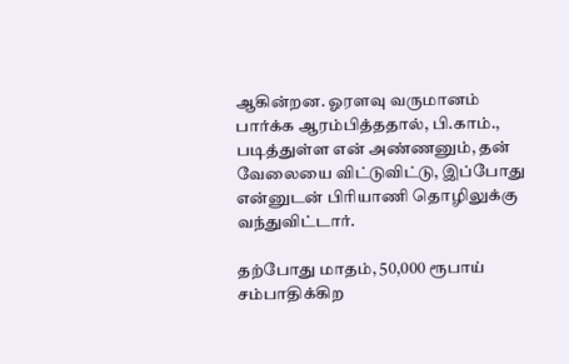ஆகின்றன. ஓரளவு வருமானம் பார்க்க ஆரம்பித்ததால், பி.காம்., படித்துள்ள என் அண்ணனும், தன் வேலையை விட்டுவிட்டு, இப்போது என்னுடன் பிரியாணி தொழிலுக்கு வந்துவிட்டார்.

தற்போது மாதம், 50,000 ரூபாய் சம்பாதிக்கிற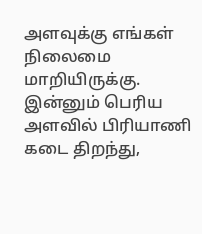அளவுக்கு எங்கள் நிலைமை மாறியிருக்கு. இன்னும் பெரிய அளவில் பிரியாணி கடை திறந்து,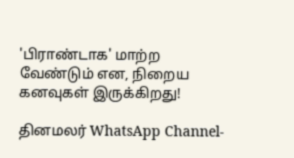'பிராண்டாக' மாற்ற வேண்டும் என, நிறைய கனவுகள் இருக்கிறது!

தினமலர் WhatsApp Channel-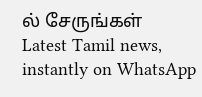ல் சேருங்கள்
Latest Tamil news, instantly on WhatsApp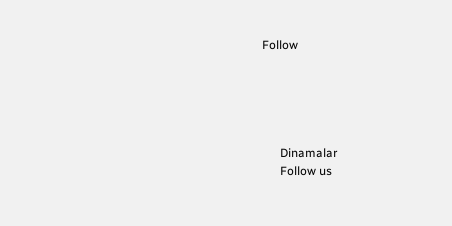Follow





      Dinamalar
      Follow us